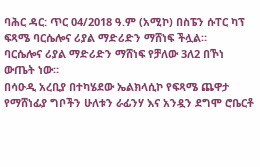ባሕር ዳር: ጥር 04/2018 ዓ.ም (አሚኮ) በስፔን ሱፐር ካፕ ፍጻሜ ባርሴሎና ሪያል ማድሪድን ማሸነፍ ችሏል።
ባርሴሎና ሪያል ማድሪድን ማሸነፍ የቻለው 3ለ2 በኾነ ውጤት ነው።
በሳዑዲ አረቢያ በተካሄደው ኤልክላሲኮ የፍጻሜ ጨዋታ የማሸነፊያ ግቦችን ሁለቱን ራፊንሃ እና አንዷን ደግሞ ሮቤርቶ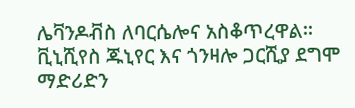ሌቫንዶቭስ ለባርሴሎና አስቆጥረዋል።
ቪኒሺየስ ጁኒየር እና ጎንዛሎ ጋርሺያ ደግሞ ማድሪድን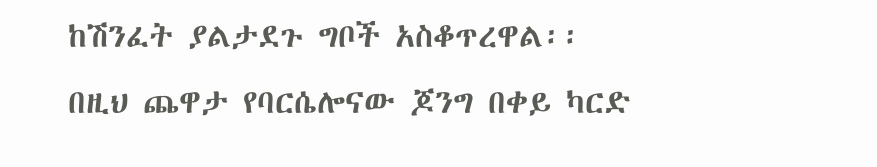ከሽንፈት ያልታደጉ ግቦች አስቆጥረዋል፡፡
በዚህ ጨዋታ የባርሴሎናው ጆንግ በቀይ ካርድ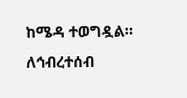ከሜዳ ተወግዷል።
ለኅብረተሰብ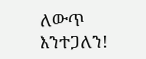ለውጥ እንተጋለን!